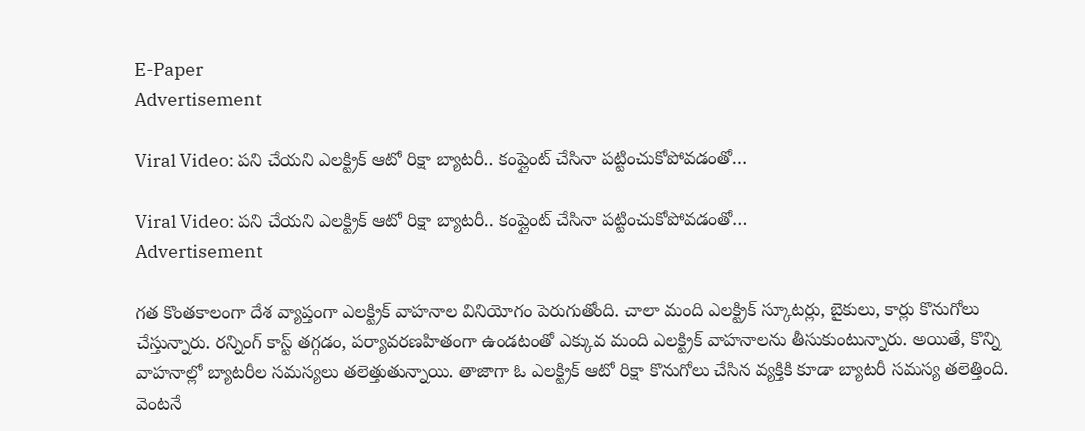E-Paper
Advertisement

Viral Video: పని చేయని ఎలక్ట్రిక్ ఆటో రిక్షా బ్యాటరీ.. కంప్లైంట్ చేసినా పట్టించుకోపోవడంతో…

Viral Video: పని చేయని ఎలక్ట్రిక్ ఆటో రిక్షా బ్యాటరీ.. కంప్లైంట్ చేసినా పట్టించుకోపోవడంతో…
Advertisement

గత కొంతకాలంగా దేశ వ్యాప్తంగా ఎలక్ట్రిక్ వాహనాల వినియోగం పెరుగుతోంది. చాలా మంది ఎలక్ట్రిక్ స్కూటర్లు, బైకులు, కార్లు కొనుగోలు చేస్తున్నారు. రన్నింగ్ కాస్ట్ తగ్గడం, పర్యావరణహితంగా ఉండటంతో ఎక్కువ మంది ఎలక్ట్రిక్ వాహనాలను తీసుకుంటున్నారు. అయితే, కొన్ని వాహనాల్లో బ్యాటరీల సమస్యలు తలెత్తుతున్నాయి. తాజాగా ఓ ఎలక్ట్రిక్ ఆటో రిక్షా కొనుగోలు చేసిన వ్యక్తికి కూడా బ్యాటరీ సమస్య తలెత్తింది. వెంటనే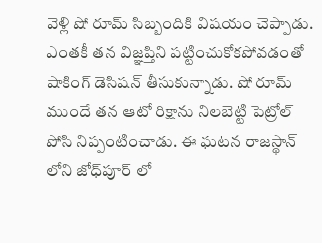వెళ్లి షో రూమ్ సిబ్బందికి విషయం చెప్పాడు. ఎంతకీ తన విజ్ఞప్తిని పట్టించుకోకపోవడంతో షాకింగ్ డెసిషన్ తీసుకున్నాడు. షో రూమ్ ముందే తన ఆటో రిక్షాను నిలబెట్టి పెట్రోల్ పోసి నిప్పంటించాడు. ఈ ఘటన రాజస్థాన్ లోని జోధ్‌పూర్ లో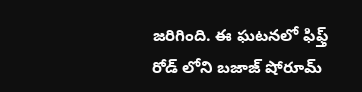జరిగింది. ఈ ఘటనలో ఫిఫ్త్ రోడ్ లోని బజాజ్ షోరూమ్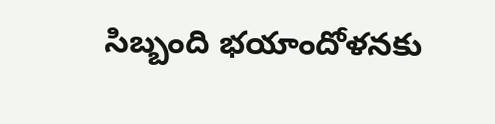సిబ్బంది భయాందోళనకు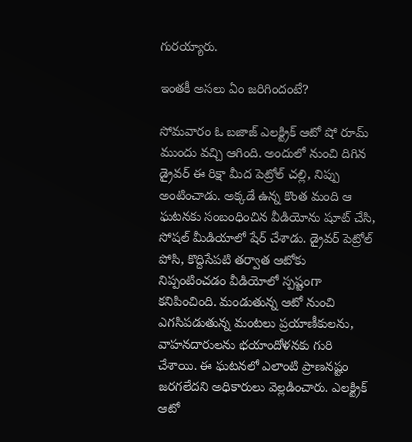గురయ్యారు.

ఇంతకీ అసలు ఏం జరిగిందంటే?

సోమవారం ఓ బజాజ్ ఎలక్ట్రిక్ ఆటో షో రూమ్ ముందు వచ్చి ఆగింది. అందులో నుంచి దిగిన డ్రైవర్ ఈ రిక్షా మీద పెట్రోల్ చల్లి, నిప్పు అంటించాడు. అక్కడే ఉన్న కొంత మంది ఆ ఘటనకు సంబంధించిన వీడియోను షూట్ చేసి, సోషల్ మీడియాలో షేర్ చేశాడు. డ్రైవర్ పెట్రోల్ పోసి, కొద్దిసేపటి తర్వాత ఆటోకు నిప్పంటించడం వీడియోలో స్పష్టంగా కనిపించింది. మండుతున్న ఆటో నుంచి ఎగసిపడుతున్న మంటలు ప్రయాణీకులను, వాహనదారులను భయాందోళనకు గురి చేశాయి. ఈ ఘటనలో ఎలాంటి ప్రాణనష్టం జరగలేదని అధికారులు వెల్లడించారు. ఎలక్ట్రిక్ ఆటో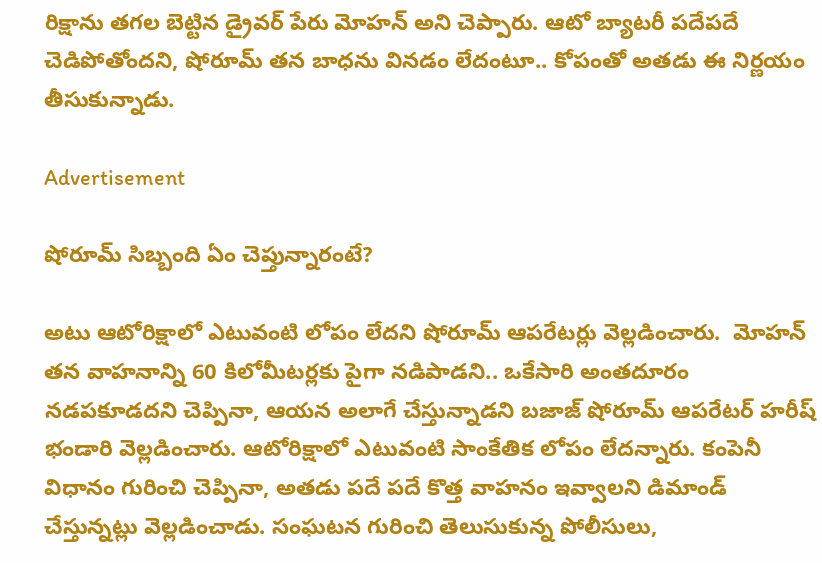రిక్షాను తగల బెట్టిన డ్రైవర్ పేరు మోహన్ అని చెప్పారు. ఆటో బ్యాటరీ పదేపదే చెడిపోతోందని, షోరూమ్ తన బాధను వినడం లేదంటూ.. కోపంతో అతడు ఈ నిర్ణయం తీసుకున్నాడు.

Advertisement

షోరూమ్ సిబ్బంది ఏం చెప్తున్నారంటే?

అటు ఆటోరిక్షాలో ఎటువంటి లోపం లేదని షోరూమ్ ఆపరేటర్లు వెల్లడించారు.  మోహన్ తన వాహనాన్ని 60 కిలోమీటర్లకు పైగా నడిపాడని.. ఒకేసారి అంతదూరం నడపకూడదని చెప్పినా, ఆయన అలాగే చేస్తున్నాడని బజాజ్ షోరూమ్ ఆపరేటర్ హరీష్ భండారి వెల్లడించారు. ఆటోరిక్షాలో ఎటువంటి సాంకేతిక లోపం లేదన్నారు. కంపెనీ విధానం గురించి చెప్పినా, అతడు పదే పదే కొత్త వాహనం ఇవ్వాలని డిమాండ్ చేస్తున్నట్లు వెల్లడించాడు. సంఘటన గురించి తెలుసుకున్న పోలీసులు,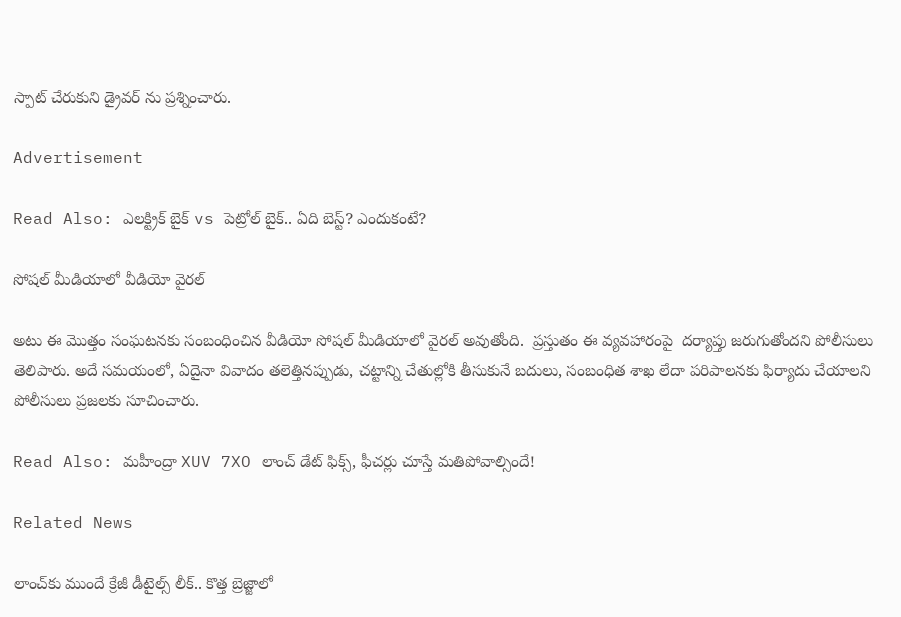స్పాట్ చేరుకుని డ్రైవర్‌ ను ప్రశ్నించారు.

Advertisement

Read Also: ఎలక్ట్రిక్ బైక్ vs పెట్రోల్ బైక్.. ఏది బెస్ట్? ఎందుకంటే?

సోషల్ మీడియాలో వీడియో వైరల్

అటు ఈ మొత్తం సంఘటనకు సంబంధించిన వీడియో సోషల్ మీడియాలో వైరల్ అవుతోంది.  ప్రస్తుతం ఈ వ్యవహారంపై  దర్యాప్తు జరుగుతోందని పోలీసులు తెలిపారు. అదే సమయంలో, ఏదైనా వివాదం తలెత్తినప్పుడు, చట్టాన్ని చేతుల్లోకి తీసుకునే బదులు, సంబంధిత శాఖ లేదా పరిపాలనకు ఫిర్యాదు చేయాలని పోలీసులు ప్రజలకు సూచించారు.

Read Also: మహీంద్రా XUV 7XO లాంచ్ డేట్ ఫిక్స్, ఫీచర్లు చూస్తే మతిపోవాల్సిందే!

Related News

లాంచ్‌కు ముందే క్రేజీ డీటైల్స్ లీక్.. కొత్త బ్రెజ్జాలో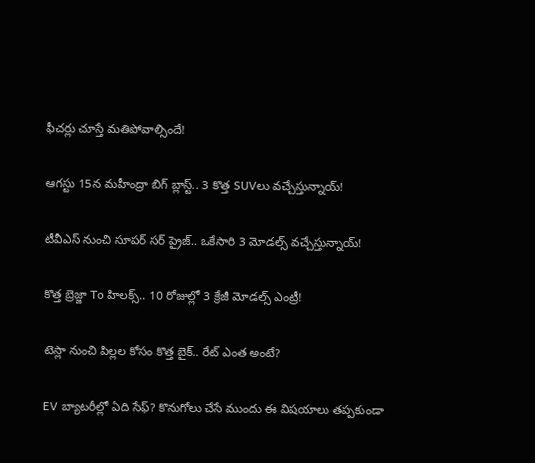ఫీచర్లు చూస్తే మతిపోవాల్సిందే!

ఆగస్టు 15న మహీంద్రా బిగ్ బ్లాస్ట్.. 3 కొత్త SUVలు వచ్చేస్తున్నాయ్!

టీవీఎస్ నుంచి సూపర్ సర్‌ ప్రైజ్.. ఒకేసారి 3 మోడల్స్ వచ్చేస్తున్నాయ్!

కొత్త బ్రెజ్జా To హిలక్స్.. 10 రోజుల్లో 3 క్రేజీ మోడల్స్ ఎంట్రీ!

టెస్లా నుంచి పిల్లల కోసం కొత్త బైక్.. రేట్ ఎంత అంటే?

EV బ్యాటరీల్లో ఏది సేఫ్? కొనుగోలు చేసే ముందు ఈ విషయాలు తప్పకుండా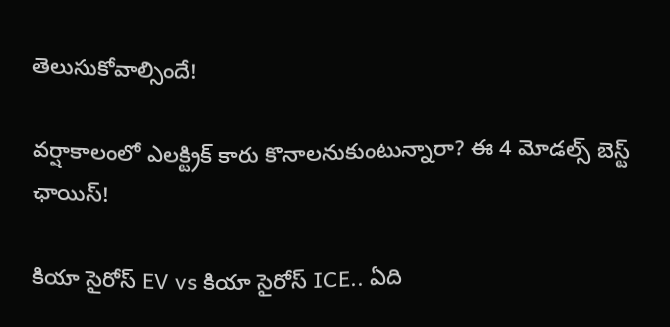తెలుసుకోవాల్సిందే!

వర్షాకాలంలో ఎలక్ట్రిక్ కారు కొనాలనుకుంటున్నారా? ఈ 4 మోడల్స్ బెస్ట్ ఛాయిస్!

కియా సైరోస్ EV vs కియా సైరోస్ ICE.. ఏది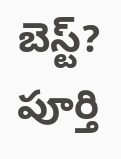బెస్ట్? పూర్తి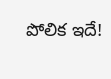పోలిక ఇదే!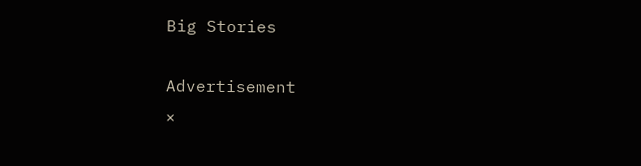Big Stories

Advertisement
×